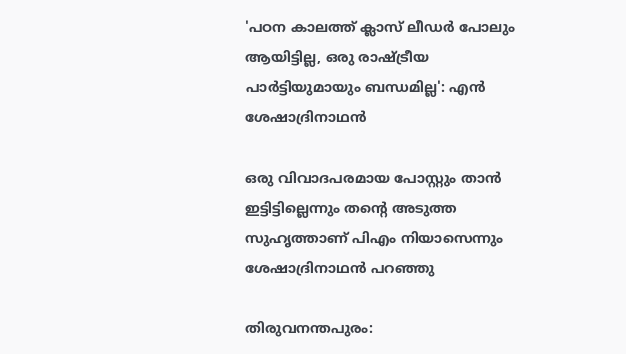'പഠന കാലത്ത് ക്ലാസ് ലീഡർ പോലും ആയിട്ടില്ല, ഒരു രാഷ്ട്രീയ പാര്‍ട്ടിയുമായും ബന്ധമില്ല': എൻ ശേഷാദ്രിനാഥൻ

ഒരു വിവാദപരമായ പോസ്റ്റും താന്‍ ഇട്ടിട്ടില്ലെന്നും തന്റെ അടുത്ത സുഹൃത്താണ് പിഎം നിയാസെന്നും ശേഷാദ്രിനാഥന്‍ പറഞ്ഞു

തിരുവനന്തപുരം: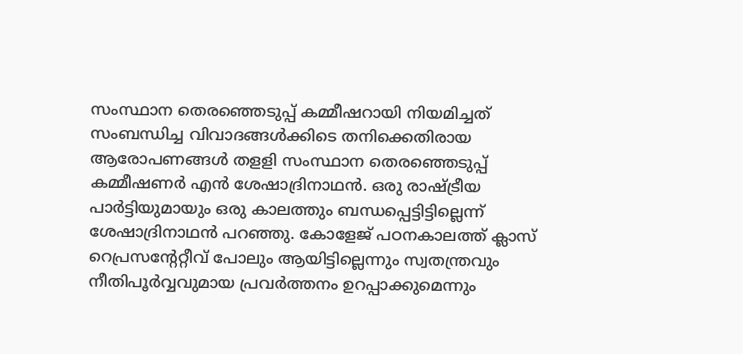സംസ്ഥാന തെരഞ്ഞെടുപ്പ് കമ്മീഷറായി നിയമിച്ചത് സംബന്ധിച്ച വിവാദങ്ങള്‍ക്കിടെ തനിക്കെതിരായ ആരോപണങ്ങൾ തളളി സംസ്ഥാന തെരഞ്ഞെടുപ്പ് കമ്മീഷണര്‍ എന്‍ ശേഷാദ്രിനാഥന്‍. ഒരു രാഷ്ട്രീയ പാര്‍ട്ടിയുമായും ഒരു കാലത്തും ബന്ധപ്പെട്ടിട്ടില്ലെന്ന് ശേഷാദ്രിനാഥന്‍ പറഞ്ഞു. കോളേജ് പഠനകാലത്ത് ക്ലാസ് റെപ്രസന്റേറ്റീവ് പോലും ആയിട്ടില്ലെന്നും സ്വതന്ത്രവും നീതിപൂര്‍വ്വവുമായ പ്രവര്‍ത്തനം ഉറപ്പാക്കുമെന്നും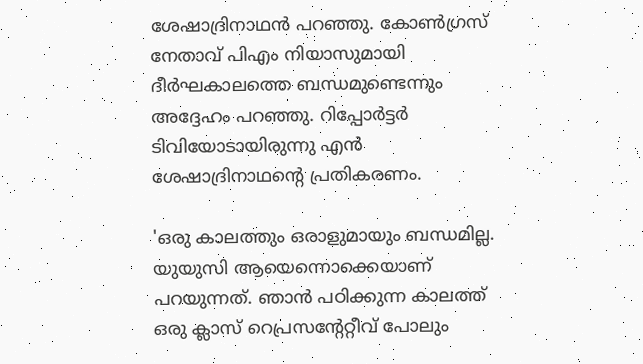ശേഷാദ്രിനാഥന്‍ പറഞ്ഞു. കോൺഗ്രസ് നേതാവ് പിഎം നിയാസുമായി ദീര്‍ഘകാലത്തെ ബന്ധമുണ്ടെന്നും അദ്ദേഹം പറഞ്ഞു. റിപ്പോർട്ടർ ടിവിയോടായിരുന്നു എൻ ശേഷാദ്രിനാഥന്റെ പ്രതികരണം.

'ഒരു കാലത്തും ഒരാളുമായും ബന്ധമില്ല. യുയുസി ആയെന്നൊക്കെയാണ് പറയുന്നത്. ഞാന്‍ പഠിക്കുന്ന കാലത്ത് ഒരു ക്ലാസ് റെപ്രസന്റേറ്റീവ് പോലും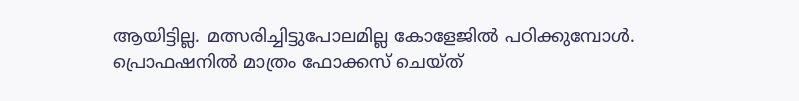ആയിട്ടില്ല. മത്സരിച്ചിട്ടുപോലമില്ല കോളേജില്‍ പഠിക്കുമ്പോള്‍. പ്രൊഫഷനില്‍ മാത്രം ഫോക്കസ് ചെയ്ത്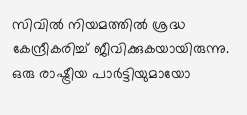സിവില്‍ നിയമത്തില്‍ ശ്രദ്ധ കേന്ദ്രീകരിച്ച് ജീവിക്കുകയായിരുന്നു. ഒരു രാഷ്ട്രീയ പാര്‍ട്ടിയുമായോ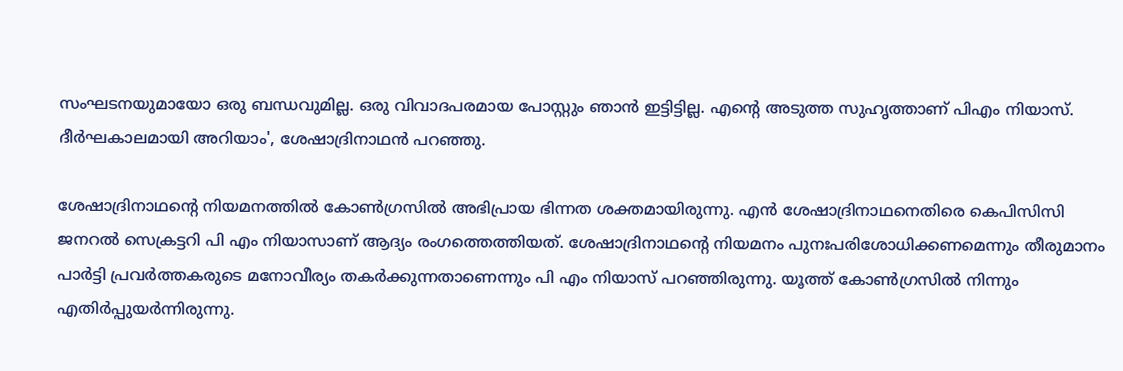സംഘടനയുമായോ ഒരു ബന്ധവുമില്ല. ഒരു വിവാദപരമായ പോസ്റ്റും ഞാന്‍ ഇട്ടിട്ടില്ല. എന്റെ അടുത്ത സുഹൃത്താണ് പിഎം നിയാസ്. ദീര്‍ഘകാലമായി അറിയാം', ശേഷാദ്രിനാഥന്‍ പറഞ്ഞു.

ശേഷാദ്രിനാഥന്റെ നിയമനത്തില്‍ കോണ്‍ഗ്രസിൽ അഭിപ്രായ ഭിന്നത ശക്തമായിരുന്നു. എന്‍ ശേഷാദ്രിനാഥനെതിരെ കെപിസിസി ജനറല്‍ സെക്രട്ടറി പി എം നിയാസാണ് ആദ്യം രംഗത്തെത്തിയത്. ശേഷാദ്രിനാഥന്റെ നിയമനം പുനഃപരിശോധിക്കണമെന്നും തീരുമാനം പാര്‍ട്ടി പ്രവര്‍ത്തകരുടെ മനോവീര്യം തകര്‍ക്കുന്നതാണെന്നും പി എം നിയാസ് പറഞ്ഞിരുന്നു. യൂത്ത് കോണ്‍ഗ്രസില്‍ നിന്നും എതിർപ്പുയർന്നിരുന്നു.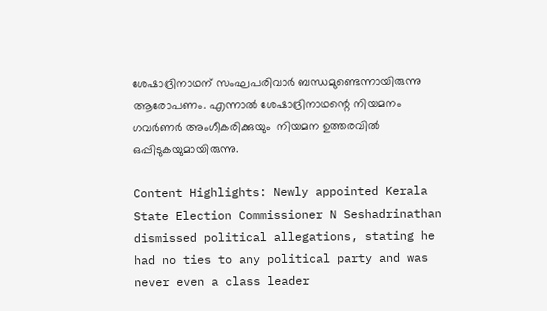ശേഷാദ്രിനാഥന് സംഘപരിവാർ ബന്ധമുണ്ടെന്നായിരുന്നു ആരോപണം. എന്നാൽ ശേഷാദ്രിനാഥന്റെ നിയമനം ഗവർണർ അംഗീകരിക്കുയും  നിയമന ഉത്തരവിൽ ഒപ്പിടുകയുമായിരുന്നു.

Content Highlights: Newly appointed Kerala State Election Commissioner N Seshadrinathan dismissed political allegations, stating he had no ties to any political party and was never even a class leader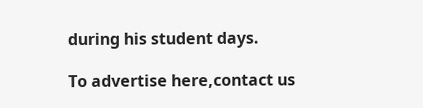during his student days.

To advertise here,contact us